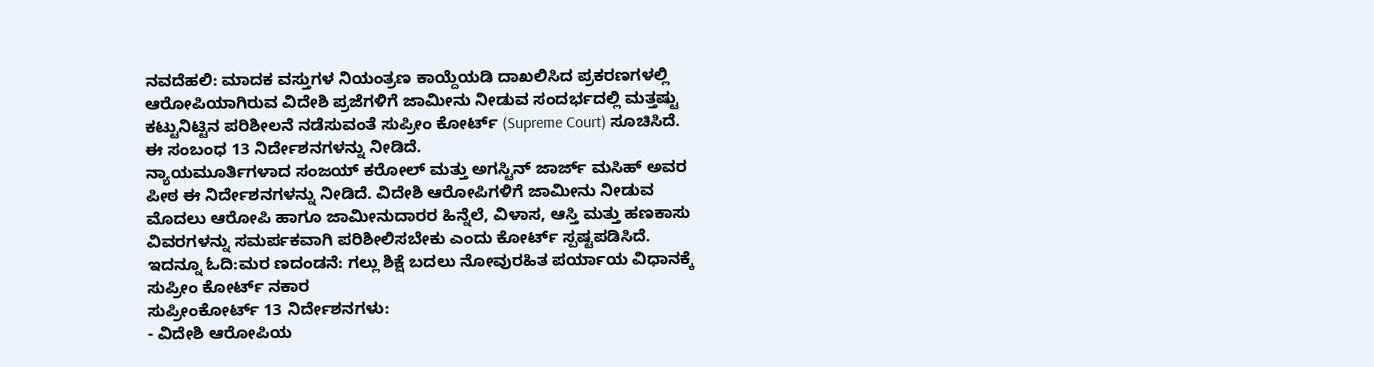ನವದೆಹಲಿ: ಮಾದಕ ವಸ್ತುಗಳ ನಿಯಂತ್ರಣ ಕಾಯ್ದೆಯಡಿ ದಾಖಲಿಸಿದ ಪ್ರಕರಣಗಳಲ್ಲಿ ಆರೋಪಿಯಾಗಿರುವ ವಿದೇಶಿ ಪ್ರಜೆಗಳಿಗೆ ಜಾಮೀನು ನೀಡುವ ಸಂದರ್ಭದಲ್ಲಿ ಮತ್ತಷ್ಟು ಕಟ್ಟುನಿಟ್ಟಿನ ಪರಿಶೀಲನೆ ನಡೆಸುವಂತೆ ಸುಪ್ರೀಂ ಕೋರ್ಟ್ (Supreme Court) ಸೂಚಿಸಿದೆ. ಈ ಸಂಬಂಧ 13 ನಿರ್ದೇಶನಗಳನ್ನು ನೀಡಿದೆ.
ನ್ಯಾಯಮೂರ್ತಿಗಳಾದ ಸಂಜಯ್ ಕರೋಲ್ ಮತ್ತು ಅಗಸ್ಟಿನ್ ಜಾರ್ಜ್ ಮಸಿಹ್ ಅವರ ಪೀಠ ಈ ನಿರ್ದೇಶನಗಳನ್ನು ನೀಡಿದೆ. ವಿದೇಶಿ ಆರೋಪಿಗಳಿಗೆ ಜಾಮೀನು ನೀಡುವ ಮೊದಲು ಆರೋಪಿ ಹಾಗೂ ಜಾಮೀನುದಾರರ ಹಿನ್ನೆಲೆ, ವಿಳಾಸ, ಆಸ್ತಿ ಮತ್ತು ಹಣಕಾಸು ವಿವರಗಳನ್ನು ಸಮರ್ಪಕವಾಗಿ ಪರಿಶೀಲಿಸಬೇಕು ಎಂದು ಕೋರ್ಟ್ ಸ್ಪಷ್ಟಪಡಿಸಿದೆ. ಇದನ್ನೂ ಓದಿ:ಮರ ಣದಂಡನೆ: ಗಲ್ಲು ಶಿಕ್ಷೆ ಬದಲು ನೋವುರಹಿತ ಪರ್ಯಾಯ ವಿಧಾನಕ್ಕೆ ಸುಪ್ರೀಂ ಕೋರ್ಟ್ ನಕಾರ
ಸುಪ್ರೀಂಕೋರ್ಟ್ 13 ನಿರ್ದೇಶನಗಳು:
- ವಿದೇಶಿ ಆರೋಪಿಯ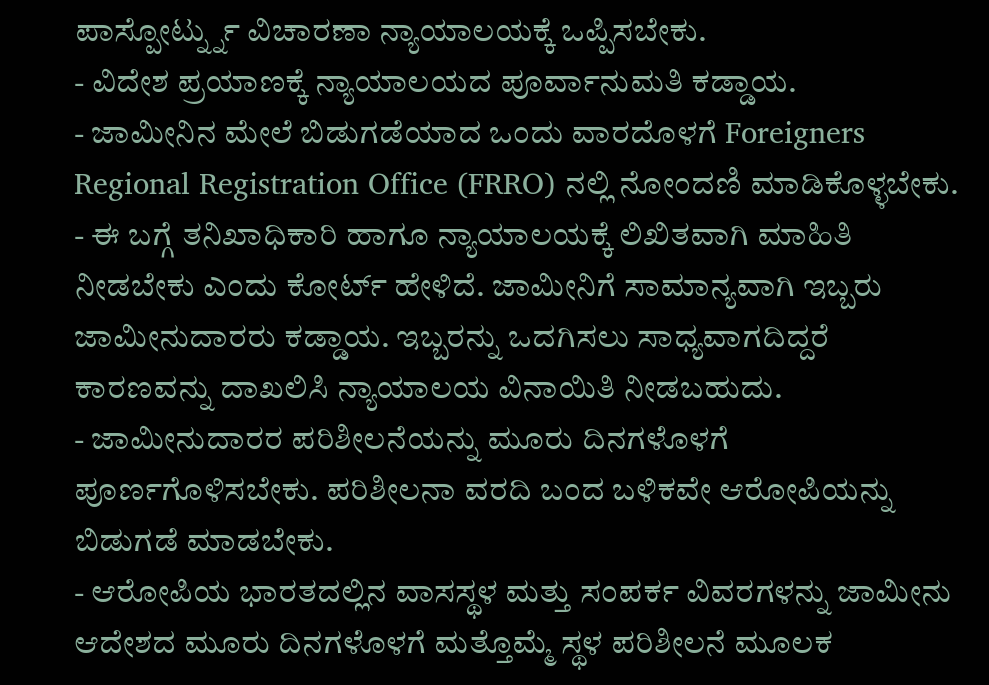ಪಾಸ್ಪೋರ್ಟ್ನ್ನು ವಿಚಾರಣಾ ನ್ಯಾಯಾಲಯಕ್ಕೆ ಒಪ್ಪಿಸಬೇಕು.
- ವಿದೇಶ ಪ್ರಯಾಣಕ್ಕೆ ನ್ಯಾಯಾಲಯದ ಪೂರ್ವಾನುಮತಿ ಕಡ್ಡಾಯ.
- ಜಾಮೀನಿನ ಮೇಲೆ ಬಿಡುಗಡೆಯಾದ ಒಂದು ವಾರದೊಳಗೆ Foreigners Regional Registration Office (FRRO) ನಲ್ಲಿ ನೋಂದಣಿ ಮಾಡಿಕೊಳ್ಳಬೇಕು.
- ಈ ಬಗ್ಗೆ ತನಿಖಾಧಿಕಾರಿ ಹಾಗೂ ನ್ಯಾಯಾಲಯಕ್ಕೆ ಲಿಖಿತವಾಗಿ ಮಾಹಿತಿ ನೀಡಬೇಕು ಎಂದು ಕೋರ್ಟ್ ಹೇಳಿದೆ. ಜಾಮೀನಿಗೆ ಸಾಮಾನ್ಯವಾಗಿ ಇಬ್ಬರು ಜಾಮೀನುದಾರರು ಕಡ್ಡಾಯ. ಇಬ್ಬರನ್ನು ಒದಗಿಸಲು ಸಾಧ್ಯವಾಗದಿದ್ದರೆ ಕಾರಣವನ್ನು ದಾಖಲಿಸಿ ನ್ಯಾಯಾಲಯ ವಿನಾಯಿತಿ ನೀಡಬಹುದು.
- ಜಾಮೀನುದಾರರ ಪರಿಶೀಲನೆಯನ್ನು ಮೂರು ದಿನಗಳೊಳಗೆ ಪೂರ್ಣಗೊಳಿಸಬೇಕು. ಪರಿಶೀಲನಾ ವರದಿ ಬಂದ ಬಳಿಕವೇ ಆರೋಪಿಯನ್ನು ಬಿಡುಗಡೆ ಮಾಡಬೇಕು.
- ಆರೋಪಿಯ ಭಾರತದಲ್ಲಿನ ವಾಸಸ್ಥಳ ಮತ್ತು ಸಂಪರ್ಕ ವಿವರಗಳನ್ನು ಜಾಮೀನು ಆದೇಶದ ಮೂರು ದಿನಗಳೊಳಗೆ ಮತ್ತೊಮ್ಮೆ ಸ್ಥಳ ಪರಿಶೀಲನೆ ಮೂಲಕ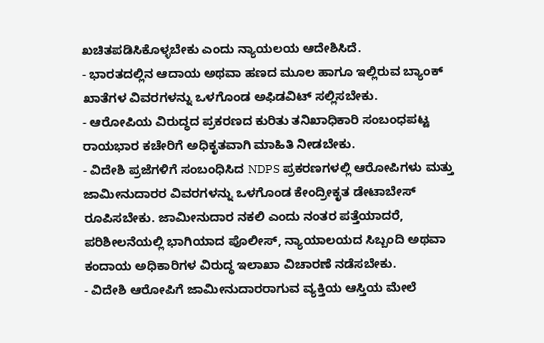ಖಚಿತಪಡಿಸಿಕೊಳ್ಳಬೇಕು ಎಂದು ನ್ಯಾಯಲಯ ಆದೇಶಿಸಿದೆ.
- ಭಾರತದಲ್ಲಿನ ಆದಾಯ ಅಥವಾ ಹಣದ ಮೂಲ ಹಾಗೂ ಇಲ್ಲಿರುವ ಬ್ಯಾಂಕ್ ಖಾತೆಗಳ ವಿವರಗಳನ್ನು ಒಳಗೊಂಡ ಅಫಿಡವಿಟ್ ಸಲ್ಲಿಸಬೇಕು.
- ಆರೋಪಿಯ ವಿರುದ್ಧದ ಪ್ರಕರಣದ ಕುರಿತು ತನಿಖಾಧಿಕಾರಿ ಸಂಬಂಧಪಟ್ಟ ರಾಯಭಾರ ಕಚೇರಿಗೆ ಅಧಿಕೃತವಾಗಿ ಮಾಹಿತಿ ನೀಡಬೇಕು.
- ವಿದೇಶಿ ಪ್ರಜೆಗಳಿಗೆ ಸಂಬಂಧಿಸಿದ NDPS ಪ್ರಕರಣಗಳಲ್ಲಿ ಆರೋಪಿಗಳು ಮತ್ತು ಜಾಮೀನುದಾರರ ವಿವರಗಳನ್ನು ಒಳಗೊಂಡ ಕೇಂದ್ರೀಕೃತ ಡೇಟಾಬೇಸ್ ರೂಪಿಸಬೇಕು. ಜಾಮೀನುದಾರ ನಕಲಿ ಎಂದು ನಂತರ ಪತ್ತೆಯಾದರೆ, ಪರಿಶೀಲನೆಯಲ್ಲಿ ಭಾಗಿಯಾದ ಪೊಲೀಸ್, ನ್ಯಾಯಾಲಯದ ಸಿಬ್ಬಂದಿ ಅಥವಾ ಕಂದಾಯ ಅಧಿಕಾರಿಗಳ ವಿರುದ್ಧ ಇಲಾಖಾ ವಿಚಾರಣೆ ನಡೆಸಬೇಕು.
- ವಿದೇಶಿ ಆರೋಪಿಗೆ ಜಾಮೀನುದಾರರಾಗುವ ವ್ಯಕ್ತಿಯ ಆಸ್ತಿಯ ಮೇಲೆ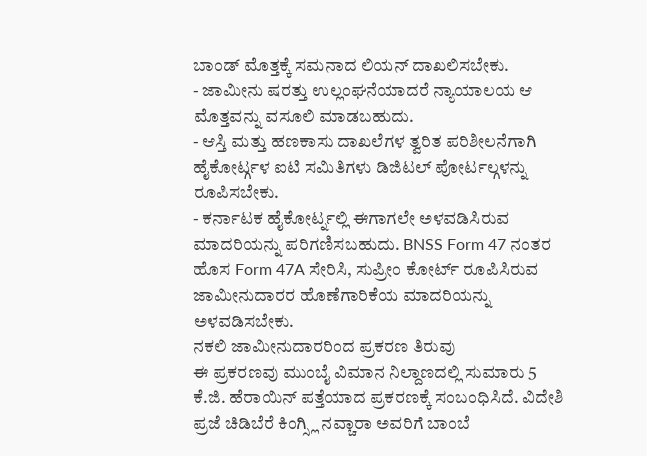ಬಾಂಡ್ ಮೊತ್ತಕ್ಕೆ ಸಮನಾದ ಲಿಯನ್ ದಾಖಲಿಸಬೇಕು.
- ಜಾಮೀನು ಷರತ್ತು ಉಲ್ಲಂಘನೆಯಾದರೆ ನ್ಯಾಯಾಲಯ ಆ ಮೊತ್ತವನ್ನು ವಸೂಲಿ ಮಾಡಬಹುದು.
- ಆಸ್ತಿ ಮತ್ತು ಹಣಕಾಸು ದಾಖಲೆಗಳ ತ್ವರಿತ ಪರಿಶೀಲನೆಗಾಗಿ ಹೈಕೋರ್ಟ್ಗಳ ಐಟಿ ಸಮಿತಿಗಳು ಡಿಜಿಟಲ್ ಪೋರ್ಟಲ್ಗಳನ್ನು ರೂಪಿಸಬೇಕು.
- ಕರ್ನಾಟಕ ಹೈಕೋರ್ಟ್ನಲ್ಲಿ ಈಗಾಗಲೇ ಅಳವಡಿಸಿರುವ ಮಾದರಿಯನ್ನು ಪರಿಗಣಿಸಬಹುದು. BNSS Form 47 ನಂತರ ಹೊಸ Form 47A ಸೇರಿಸಿ, ಸುಪ್ರೀಂ ಕೋರ್ಟ್ ರೂಪಿಸಿರುವ ಜಾಮೀನುದಾರರ ಹೊಣೆಗಾರಿಕೆಯ ಮಾದರಿಯನ್ನು ಅಳವಡಿಸಬೇಕು.
ನಕಲಿ ಜಾಮೀನುದಾರರಿಂದ ಪ್ರಕರಣ ತಿರುವು
ಈ ಪ್ರಕರಣವು ಮುಂಬೈ ವಿಮಾನ ನಿಲ್ದಾಣದಲ್ಲಿ ಸುಮಾರು 5 ಕೆ.ಜಿ. ಹೆರಾಯಿನ್ ಪತ್ತೆಯಾದ ಪ್ರಕರಣಕ್ಕೆ ಸಂಬಂಧಿಸಿದೆ. ವಿದೇಶಿ ಪ್ರಜೆ ಚಿಡಿಬೆರೆ ಕಿಂಗ್ಸ್ಲಿ ನವ್ಚಾರಾ ಅವರಿಗೆ ಬಾಂಬೆ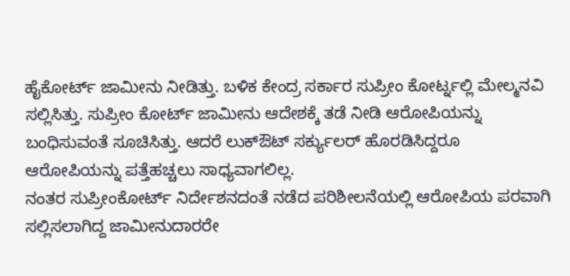ಹೈಕೋರ್ಟ್ ಜಾಮೀನು ನೀಡಿತ್ತು. ಬಳಿಕ ಕೇಂದ್ರ ಸರ್ಕಾರ ಸುಪ್ರೀಂ ಕೋರ್ಟ್ನಲ್ಲಿ ಮೇಲ್ಮನವಿ ಸಲ್ಲಿಸಿತ್ತು. ಸುಪ್ರೀಂ ಕೋರ್ಟ್ ಜಾಮೀನು ಆದೇಶಕ್ಕೆ ತಡೆ ನೀಡಿ ಆರೋಪಿಯನ್ನು ಬಂಧಿಸುವಂತೆ ಸೂಚಿಸಿತ್ತು. ಆದರೆ ಲುಕ್ಔಟ್ ಸರ್ಕ್ಯುಲರ್ ಹೊರಡಿಸಿದ್ದರೂ ಆರೋಪಿಯನ್ನು ಪತ್ತೆಹಚ್ಚಲು ಸಾಧ್ಯವಾಗಲಿಲ್ಲ.
ನಂತರ ಸುಪ್ರೀಂಕೋರ್ಟ್ ನಿರ್ದೇಶನದಂತೆ ನಡೆದ ಪರಿಶೀಲನೆಯಲ್ಲಿ ಆರೋಪಿಯ ಪರವಾಗಿ ಸಲ್ಲಿಸಲಾಗಿದ್ದ ಜಾಮೀನುದಾರರೇ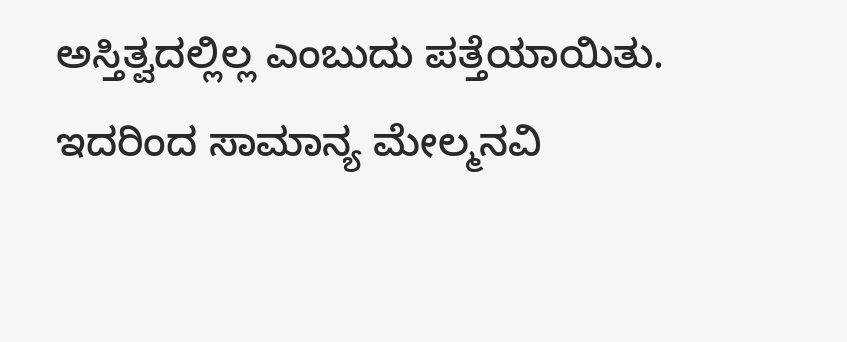ಅಸ್ತಿತ್ವದಲ್ಲಿಲ್ಲ ಎಂಬುದು ಪತ್ತೆಯಾಯಿತು. ಇದರಿಂದ ಸಾಮಾನ್ಯ ಮೇಲ್ಮನವಿ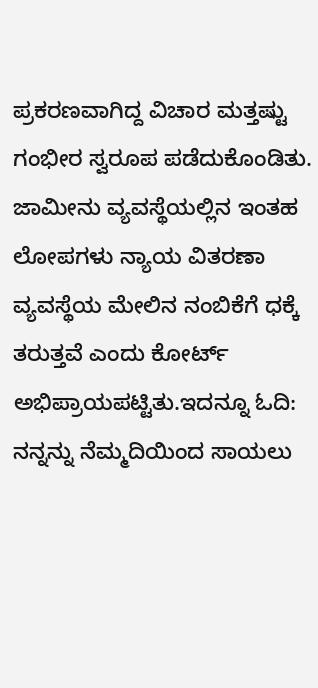ಪ್ರಕರಣವಾಗಿದ್ದ ವಿಚಾರ ಮತ್ತಷ್ಟು ಗಂಭೀರ ಸ್ವರೂಪ ಪಡೆದುಕೊಂಡಿತು. ಜಾಮೀನು ವ್ಯವಸ್ಥೆಯಲ್ಲಿನ ಇಂತಹ ಲೋಪಗಳು ನ್ಯಾಯ ವಿತರಣಾ ವ್ಯವಸ್ಥೆಯ ಮೇಲಿನ ನಂಬಿಕೆಗೆ ಧಕ್ಕೆ ತರುತ್ತವೆ ಎಂದು ಕೋರ್ಟ್ ಅಭಿಪ್ರಾಯಪಟ್ಟಿತು.ಇದನ್ನೂ ಓದಿ: ನನ್ನನ್ನು ನೆಮ್ಮದಿಯಿಂದ ಸಾಯಲು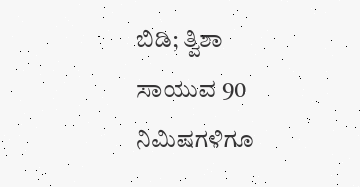ಬಿಡಿ; ತ್ವಿಶಾ ಸಾಯುವ 90 ನಿಮಿಷಗಳಿಗೂ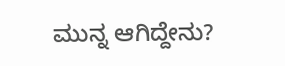ಮುನ್ನ ಆಗಿದ್ದೇನು?